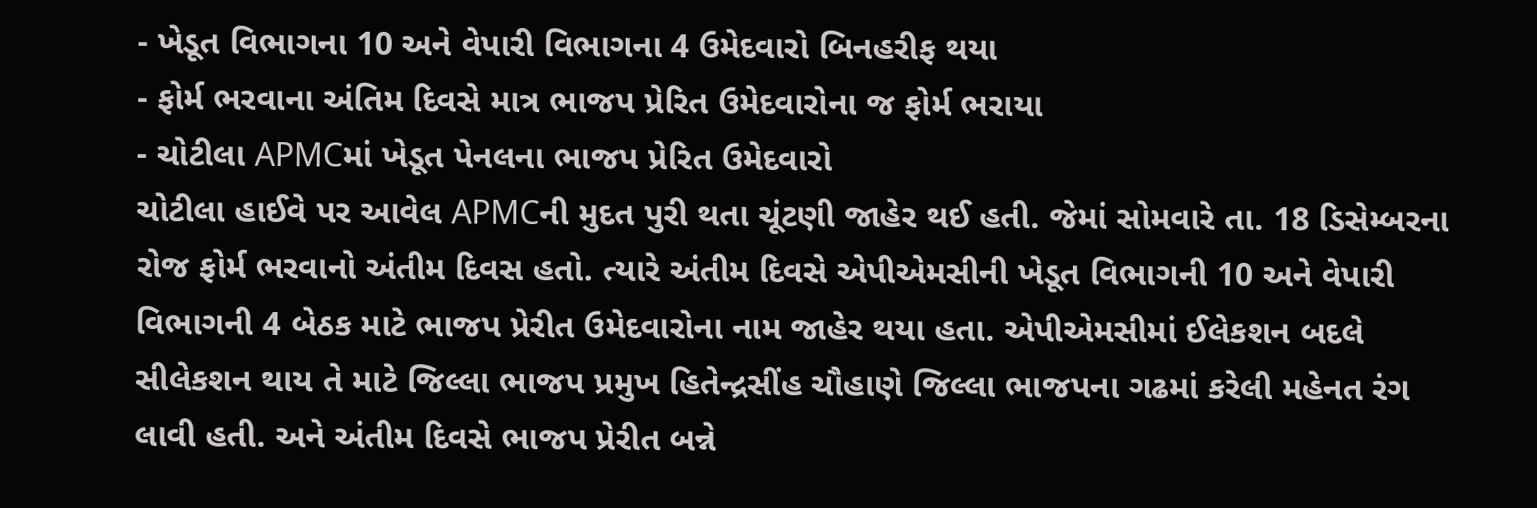- ખેડૂત વિભાગના 10 અને વેપારી વિભાગના 4 ઉમેદવારો બિનહરીફ થયા
- ફોર્મ ભરવાના અંતિમ દિવસે માત્ર ભાજપ પ્રેરિત ઉમેદવારોના જ ફોર્મ ભરાયા
- ચોટીલા APMCમાં ખેડૂત પેનલના ભાજપ પ્રેરિત ઉમેદવારો
ચોટીલા હાઈવે પર આવેલ APMCની મુદત પુરી થતા ચૂંટણી જાહેર થઈ હતી. જેમાં સોમવારે તા. 18 ડિસેમ્બરના રોજ ફોર્મ ભરવાનો અંતીમ દિવસ હતો. ત્યારે અંતીમ દિવસે એપીએમસીની ખેડૂત વિભાગની 10 અને વેપારી વિભાગની 4 બેઠક માટે ભાજપ પ્રેરીત ઉમેદવારોના નામ જાહેર થયા હતા. એપીએમસીમાં ઈલેકશન બદલે સીલેકશન થાય તે માટે જિલ્લા ભાજપ પ્રમુખ હિતેન્દ્રસીંહ ચૌહાણે જિલ્લા ભાજપના ગઢમાં કરેલી મહેનત રંગ લાવી હતી. અને અંતીમ દિવસે ભાજપ પ્રેરીત બન્ને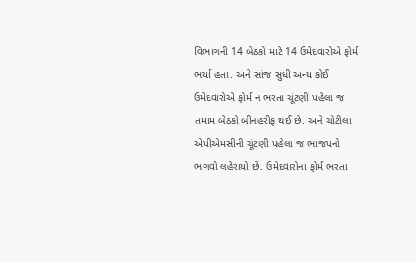વિભાગની 14 બેઠકો માટે 14 ઉમેદવારોએ ફોર્મ ભર્યા હતા. અને સાંજ સુધી અન્ય કોઈ ઉમેદવારોએ ફોર્મ ન ભરતા ચૂંટણી પહેલા જ તમામ બેઠકો બીનહરીફ થઈ છે. અને ચોટીલા એપીએમસીની ચૂંટણી પહેલા જ ભાજપનો ભગવો લહેરાયો છે. ઉમેદવારોના ફોર્મ ભરતા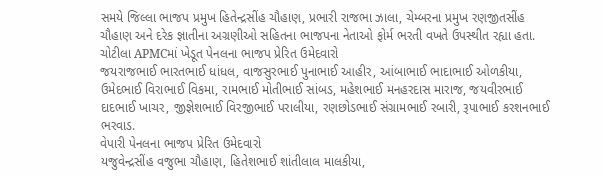સમયે જિલ્લા ભાજપ પ્રમુખ હિતેન્દ્રસીંહ ચૌહાણ, પ્રભારી રાજભા ઝાલા, ચેમ્બરના પ્રમુખ રણજીતસીંહ ચૌહાણ અને દરેક જ્ઞાતીના અગ્રણીઓ સહિતના ભાજપના નેતાઓ ફોર્મ ભરતી વખતે ઉપસ્થીત રહ્યા હતા.
ચોટીલા APMCમાં ખેડૂત પેનલના ભાજપ પ્રેરિત ઉમેદવારો
જયરાજભાઈ ભારતભાઈ ધાંધલ, વાજસુરભાઈ પુનાભાઈ આહીર, આંબાભાઈ ભાદાભાઈ ઓળકીયા, ઉમેદભાઈ વિરાભાઈ વિકમા, રામભાઈ મોતીભાઈ સાંબડ, મહેશભાઈ મનહરદાસ મારાજ, જયવીરભાઈ દાદભાઈ ખાચર, જીજ્ઞેશભાઈ વિરજીભાઈ પરાલીયા, રણછોડભાઈ સંગ્રામભાઈ રબારી, રૂપાભાઈ કરશનભાઈ ભરવાડ.
વેપારી પેનલના ભાજપ પ્રેરિત ઉમેદવારો
યજુવેન્દ્રસીંહ વજુભા ચૌહાણ, હિતેશભાઈ શાંતીલાલ માલકીયા,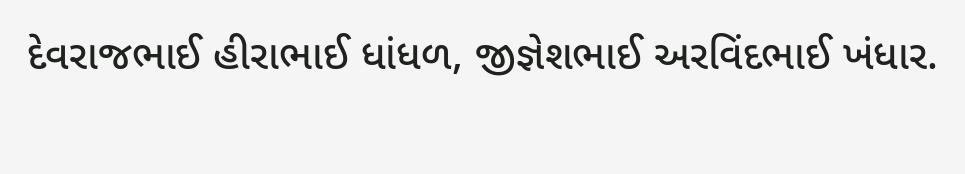દેવરાજભાઈ હીરાભાઈ ધાંધળ, જીજ્ઞેશભાઈ અરવિંદભાઈ ખંધાર.